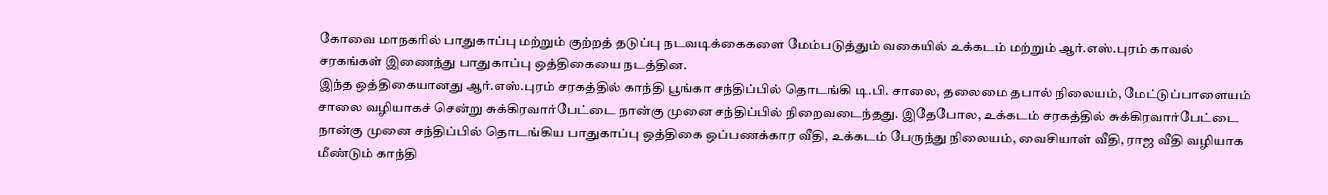கோவை மாநகரில் பாதுகாப்பு மற்றும் குற்றத் தடுப்பு நடவடிக்கைகளை மேம்படுத்தும் வகையில் உக்கடம் மற்றும் ஆர்.எஸ்.புரம் காவல் சரகங்கள் இணைந்து பாதுகாப்பு ஒத்திகையை நடத்தின.
இந்த ஒத்திகையானது ஆர்.எஸ்.புரம் சரகத்தில் காந்தி பூங்கா சந்திப்பில் தொடங்கி டி.பி. சாலை, தலைமை தபால் நிலையம், மேட்டுப்பாளையம் சாலை வழியாகச் சென்று சுக்கிரவார்பேட்டை நான்கு முனை சந்திப்பில் நிறைவடைந்தது. இதேபோல, உக்கடம் சரகத்தில் சுக்கிரவார்பேட்டை நான்கு முனை சந்திப்பில் தொடங்கிய பாதுகாப்பு ஒத்திகை ஒப்பணக்கார வீதி, உக்கடம் பேருந்து நிலையம், வைசியாள் வீதி, ராஜ வீதி வழியாக மீண்டும் காந்தி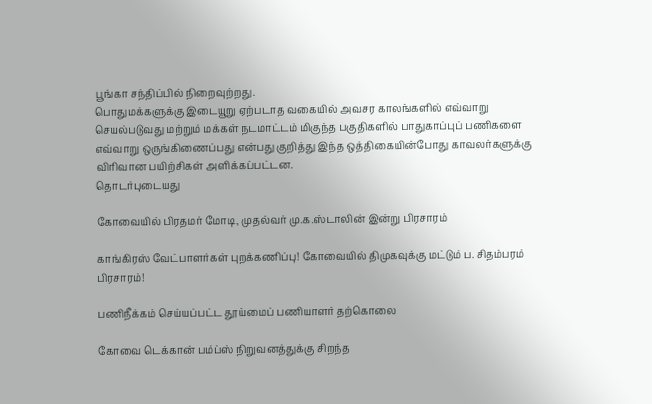பூங்கா சந்திப்பில் நிறைவுற்றது.
பொதுமக்களுக்கு இடையூறு ஏற்படாத வகையில் அவசர காலங்களில் எவ்வாறு செயல்படுவது மற்றும் மக்கள் நடமாட்டம் மிகுந்த பகுதிகளில் பாதுகாப்புப் பணிகளை எவ்வாறு ஒருங்கிணைப்பது என்பது குறித்து இந்த ஒத்திகையின்போது காவலர்களுக்கு விரிவான பயிற்சிகள் அளிக்கப்பட்டன.
தொடர்புடையது

கோவையில் பிரதமர் மோடி, முதல்வர் மு.க.ஸ்டாலின் இன்று பிரசாரம்

காங்கிரஸ் வேட்பாளர்கள் புறக்கணிப்பு! கோவையில் திமுகவுக்கு மட்டும் ப. சிதம்பரம் பிரசாரம்!

பணிநீக்கம் செய்யப்பட்ட தூய்மைப் பணியாளர் தற்கொலை

கோவை டெக்கான் பம்ப்ஸ் நிறுவனத்துக்கு சிறந்த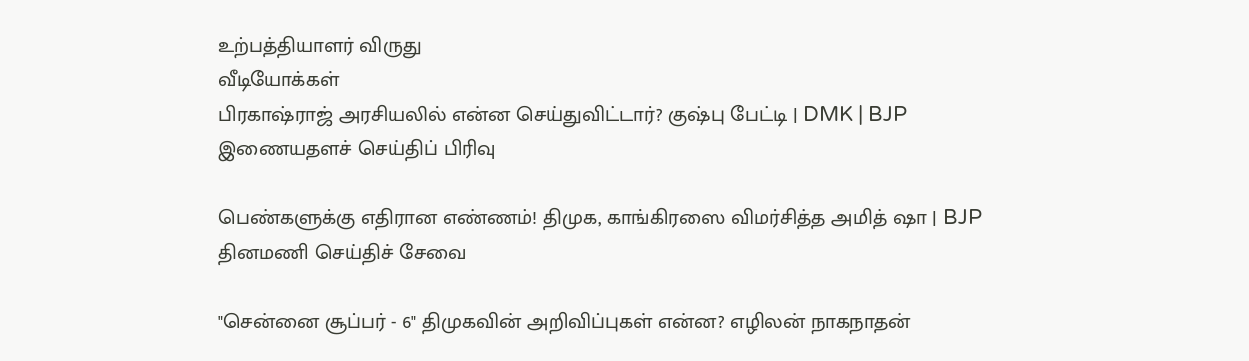உற்பத்தியாளர் விருது
வீடியோக்கள்
பிரகாஷ்ராஜ் அரசியலில் என்ன செய்துவிட்டார்? குஷ்பு பேட்டி | DMK | BJP
இணையதளச் செய்திப் பிரிவு

பெண்களுக்கு எதிரான எண்ணம்! திமுக, காங்கிரஸை விமர்சித்த அமித் ஷா | BJP
தினமணி செய்திச் சேவை

"சென்னை சூப்பர் - 6" திமுகவின் அறிவிப்புகள் என்ன? எழிலன் நாகநாதன்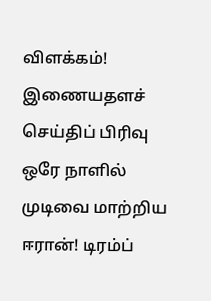விளக்கம்!
இணையதளச் செய்திப் பிரிவு
ஒரே நாளில் முடிவை மாற்றிய ஈரான்! டிரம்ப்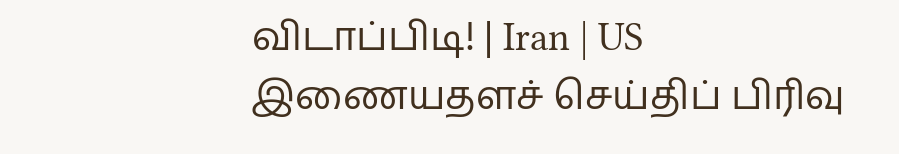விடாப்பிடி! | Iran | US
இணையதளச் செய்திப் பிரிவு